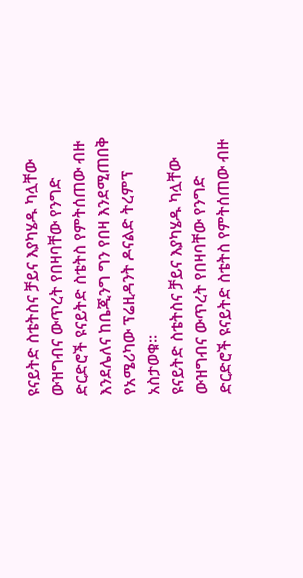ዩናይትድ ስቴትስና ቻይና እያካሄዱ ካሏቸው ውዝግብና ውጥረት የበዛባቸው የንግድ ድርድሮች ዩናይትድ ስቴትስ የምትሰጠው ብዙ እንደሌለና ከቤጂንግ ግን የበዛ እንደሚጠበቅ የአሜሪካው ፕሬዚዳንት ዶናልድ ትረምፕ አስታወቁ።
ዩናይትድ ስቴትስና ቻይና እያካሄዱ ካሏቸው ውዝግብና ውጥረት የበዛባቸው የንግድ ድርድሮች ዩናይትድ ስቴትስ የምትሰጠው ብዙ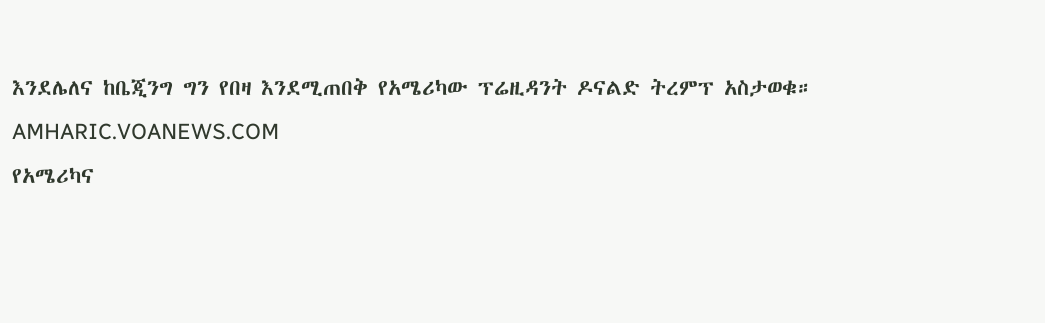እንደሌለና ከቤጂንግ ግን የበዛ እንደሚጠበቅ የአሜሪካው ፕሬዚዳንት ዶናልድ ትረምፕ አስታወቁ።
AMHARIC.VOANEWS.COM
የአሜሪካና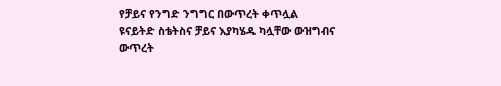የቻይና የንግድ ንግግር በውጥረት ቀጥሏል
ዩናይትድ ስቴትስና ቻይና እያካሄዱ ካሏቸው ውዝግብና ውጥረት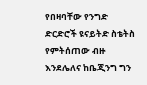የበዛባቸው የንግድ ድርድሮች ዩናይትድ ስቴትስ የምትሰጠው ብዙ እንደሌለና ከቤጂንግ ግን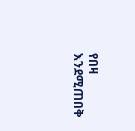የበዛ እንደሚጠበቅ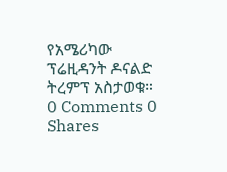የአሜሪካው ፕሬዚዳንት ዶናልድ ትረምፕ አስታወቁ።
0 Comments 0 Shares